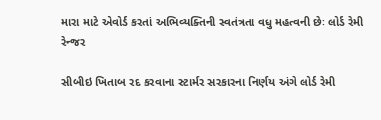મારા માટે એવોર્ડ કરતાં અભિવ્યક્તિની સ્વતંત્રતા વધુ મહત્વની છેઃ લોર્ડ રેમી રેન્જર

સીબીઇ ખિતાબ રદ કરવાના સ્ટાર્મર સરકારના નિર્ણય અંગે લોર્ડ રેમી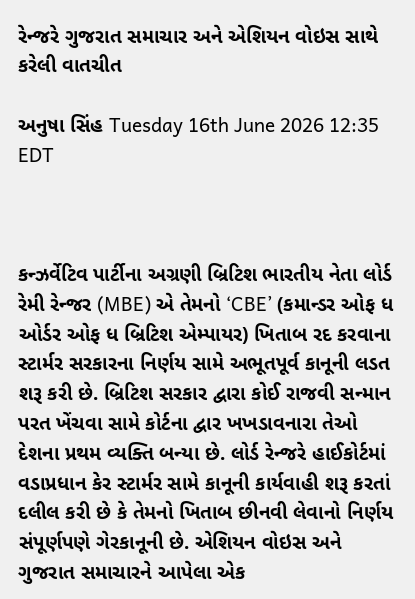રેન્જરે ગુજરાત સમાચાર અને એશિયન વોઇસ સાથે કરેલી વાતચીત

અનુષા સિંહ Tuesday 16th June 2026 12:35 EDT



કન્ઝર્વેટિવ પાર્ટીના અગ્રણી બ્રિટિશ ભારતીય નેતા લોર્ડ રેમી રેન્જર (MBE) એ તેમનો ‘CBE’ (કમાન્ડર ઓફ ધ ઓર્ડર ઓફ ધ બ્રિટિશ એમ્પાયર) ખિતાબ રદ કરવાના સ્ટાર્મર સરકારના નિર્ણય સામે અભૂતપૂર્વ કાનૂની લડત શરૂ કરી છે. બ્રિટિશ સરકાર દ્વારા કોઈ રાજવી સન્માન પરત ખેંચવા સામે કોર્ટના દ્વાર ખખડાવનારા તેઓ દેશના પ્રથમ વ્યક્તિ બન્યા છે. લોર્ડ રેન્જરે હાઈકોર્ટમાં વડાપ્રધાન કેર સ્ટાર્મર સામે કાનૂની કાર્યવાહી શરૂ કરતાં દલીલ કરી છે કે તેમનો ખિતાબ છીનવી લેવાનો નિર્ણય સંપૂર્ણપણે ગેરકાનૂની છે. એશિયન વોઇસ અને ગુજરાત સમાચારને આપેલા એક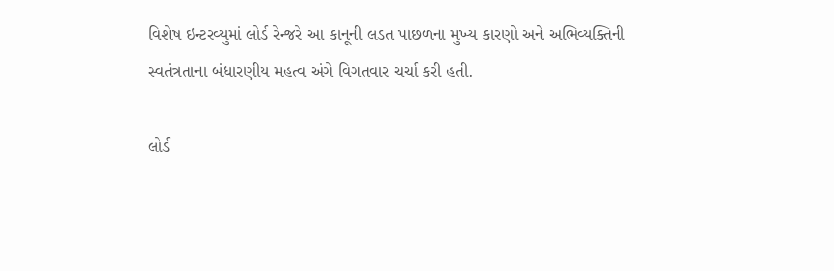વિશેષ ઇન્ટરવ્યુમાં લોર્ડ રેન્જરે આ કાનૂની લડત પાછળના મુખ્ય કારણો અને અભિવ્યક્તિની સ્વતંત્રતાના બંધારણીય મહત્વ અંગે વિગતવાર ચર્ચા કરી હતી.

લોર્ડ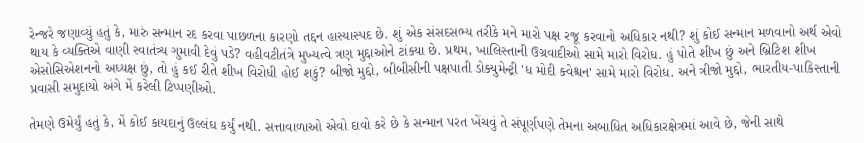રેન્જરે જણાવ્યું હતું કે, મારું સન્માન રદ કરવા પાછળના કારણો તદ્દન હાસ્યાસ્પદ છે. શું એક સંસદસભ્ય તરીકે મને મારો પક્ષ રજૂ કરવાનો અધિકાર નથી? શું કોઈ સન્માન મળવાનો અર્થ એવો થાય કે વ્યક્તિએ વાણી સ્વાતંત્ર્ય ગુમાવી દેવું પડે? વહીવટીતંત્રે મુખ્યત્વે ત્રણ મુદ્દાઓને ટાંક્યા છે. પ્રથમ, ખાલિસ્તાની ઉગ્રવાદીઓ સામે મારો વિરોધ. હું પોતે શીખ છું અને બ્રિટિશ શીખ એસોસિએશનનો અધ્યક્ષ છું, તો હું કઈ રીતે શીખ વિરોધી હોઈ શકું? બીજો મુદ્દો, બીબીસીની પક્ષપાતી ડોક્યુમેન્ટ્રી 'ધ મોદી ક્વેશ્ચન' સામે મારો વિરોધ. અને ત્રીજો મુદ્દો, ભારતીય-પાકિસ્તાની પ્રવાસી સમુદાયો અંગે મેં કરેલી ટિપ્પણીઓ.

તેમણે ઉમેર્યું હતું કે, મેં કોઈ કાયદાનું ઉલ્લંઘ કર્યું નથી. સત્તાવાળાઓ એવો દાવો કરે છે કે સન્માન પરત ખેંચવું તે સંપૂર્ણપણે તેમના અબાધિત અધિકારક્ષેત્રમાં આવે છે, જેની સાથે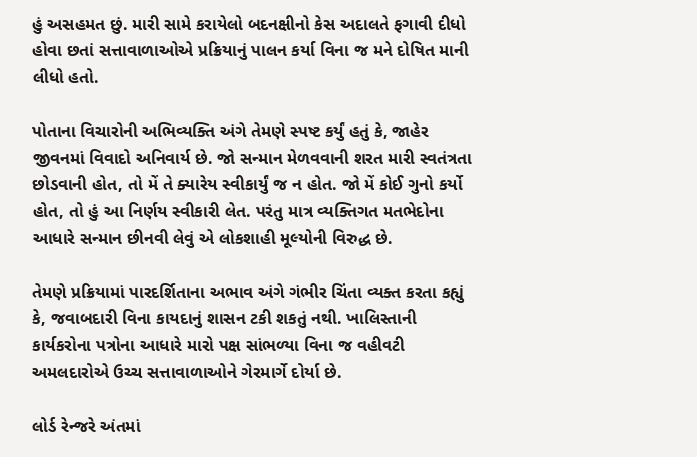હું અસહમત છું. મારી સામે કરાયેલો બદનક્ષીનો કેસ અદાલતે ફગાવી દીધો હોવા છતાં સત્તાવાળાઓએ પ્રક્રિયાનું પાલન કર્યા વિના જ મને દોષિત માની લીધો હતો.

પોતાના વિચારોની અભિવ્યક્તિ અંગે તેમણે સ્પષ્ટ કર્યું હતું કે, જાહેર જીવનમાં વિવાદો અનિવાર્ય છે. જો સન્માન મેળવવાની શરત મારી સ્વતંત્રતા છોડવાની હોત, તો મેં તે ક્યારેય સ્વીકાર્યું જ ન હોત. જો મેં કોઈ ગુનો કર્યો હોત, તો હું આ નિર્ણય સ્વીકારી લેત. પરંતુ માત્ર વ્યક્તિગત મતભેદોના આધારે સન્માન છીનવી લેવું એ લોકશાહી મૂલ્યોની વિરુદ્ધ છે.

તેમણે પ્રક્રિયામાં પારદર્શિતાના અભાવ અંગે ગંભીર ચિંતા વ્યક્ત કરતા કહ્યું કે, જવાબદારી વિના કાયદાનું શાસન ટકી શકતું નથી. ખાલિસ્તાની કાર્યકરોના પત્રોના આધારે મારો પક્ષ સાંભળ્યા વિના જ વહીવટી અમલદારોએ ઉચ્ચ સત્તાવાળાઓને ગેરમાર્ગે દોર્યા છે.

લોર્ડ રેન્જરે અંતમાં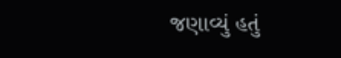જણાવ્યું હતું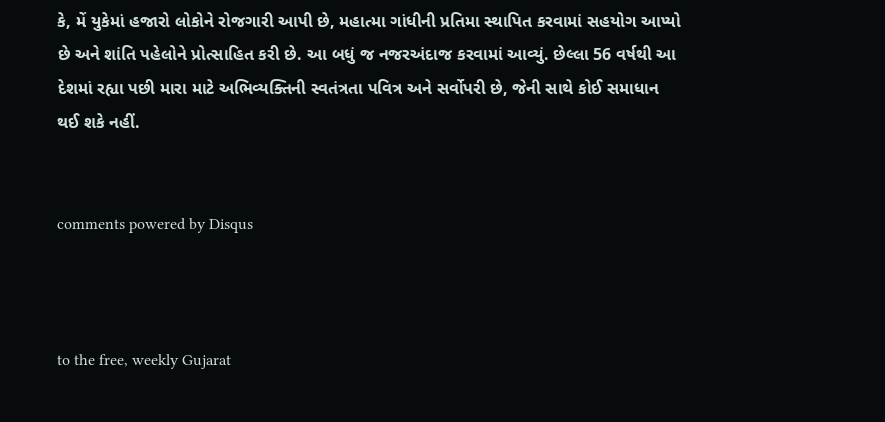કે, મેં યુકેમાં હજારો લોકોને રોજગારી આપી છે, મહાત્મા ગાંધીની પ્રતિમા સ્થાપિત કરવામાં સહયોગ આપ્યો છે અને શાંતિ પહેલોને પ્રોત્સાહિત કરી છે. આ બધું જ નજરઅંદાજ કરવામાં આવ્યું. છેલ્લા 56 વર્ષથી આ દેશમાં રહ્યા પછી મારા માટે અભિવ્યક્તિની સ્વતંત્રતા પવિત્ર અને સર્વોપરી છે, જેની સાથે કોઈ સમાધાન થઈ શકે નહીં.


comments powered by Disqus



to the free, weekly Gujarat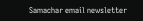Samachar email newsletter